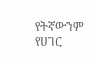የትኛውንም የሀገር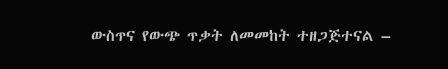ውስጥና የውጭ ጥቃት ለመመከት ተዘጋጅተናል –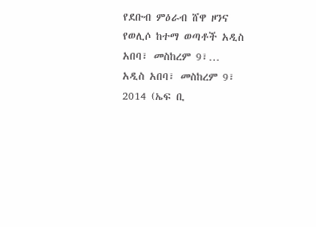የደቡብ ምዕራብ ሸዋ ዞንና የወሊሶ ከተማ ወጣቶች አዲስ አበባ፣ መስከረም 9፣…
አዲስ አበባ፣ መስከረም 9፣ 2014 (ኤፍ ቢ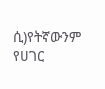ሲ)የትኛውንም የሀገር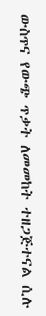ውስጥና የውጭ ጥቃት ለመመከት ተዘጋጅተናል ሲሉ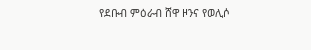የደቡብ ምዕራብ ሸዋ ዞንና የወሊሶ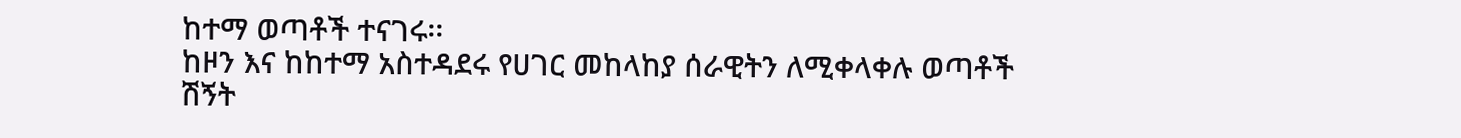ከተማ ወጣቶች ተናገሩ፡፡
ከዞን እና ከከተማ አስተዳደሩ የሀገር መከላከያ ሰራዊትን ለሚቀላቀሉ ወጣቶች ሽኝት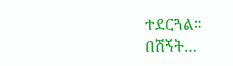ተደርጓል።
በሽኝት…